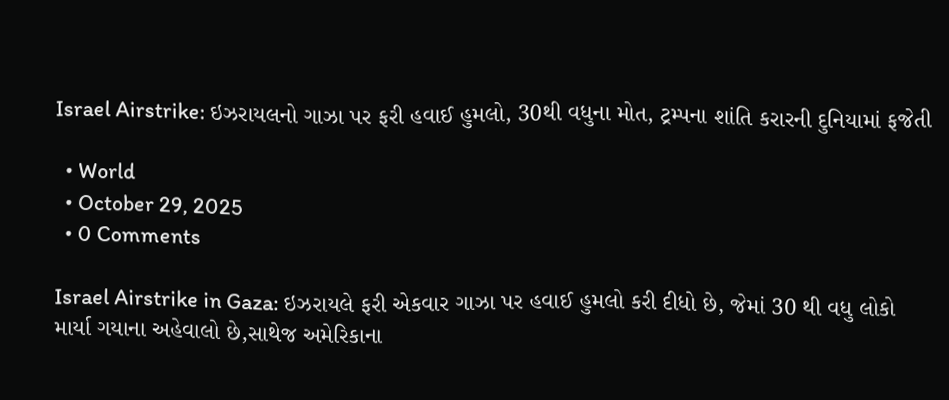Israel Airstrike: ઇઝરાયલનો ગાઝા પર ફરી હવાઈ હુમલો, 30થી વધુના મોત, ટ્રમ્પના શાંતિ કરારની દુનિયામાં ફજેતી

  • World
  • October 29, 2025
  • 0 Comments

Israel Airstrike in Gaza: ઇઝરાયલે ફરી એકવાર ગાઝા પર હવાઈ હુમલો કરી દીધો છે, જેમાં 30 થી વધુ લોકો માર્યા ગયાના અહેવાલો છે,સાથેજ અમેરિકાના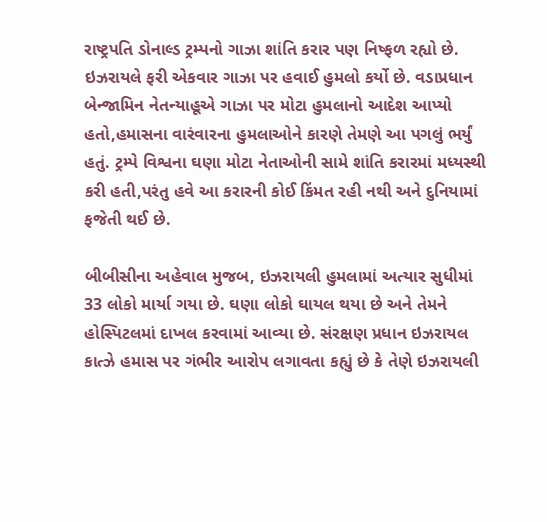રાષ્ટ્રપતિ ડોનાલ્ડ ટ્રમ્પનો ગાઝા શાંતિ કરાર પણ નિષ્ફળ રહ્યો છે. ઇઝરાયલે ફરી એકવાર ગાઝા પર હવાઈ હુમલો કર્યો છે. વડાપ્રધાન બેન્જામિન નેતન્યાહૂએ ગાઝા પર મોટા હુમલાનો આદેશ આપ્યો હતો,હમાસના વારંવારના હુમલાઓને કારણે તેમણે આ પગલું ભર્યું હતું. ટ્રમ્પે વિશ્વના ઘણા મોટા નેતાઓની સામે શાંતિ કરારમાં મધ્યસ્થી કરી હતી,પરંતુ હવે આ કરારની કોઈ કિંમત રહી નથી અને દુનિયામાં ફજેતી થઈ છે.

બીબીસીના અહેવાલ મુજબ, ઇઝરાયલી હુમલામાં અત્યાર સુધીમાં 33 લોકો માર્યા ગયા છે. ઘણા લોકો ઘાયલ થયા છે અને તેમને હોસ્પિટલમાં દાખલ કરવામાં આવ્યા છે. સંરક્ષણ પ્રધાન ઇઝરાયલ કાત્ઝે હમાસ પર ગંભીર આરોપ લગાવતા કહ્યું છે કે તેણે ઇઝરાયલી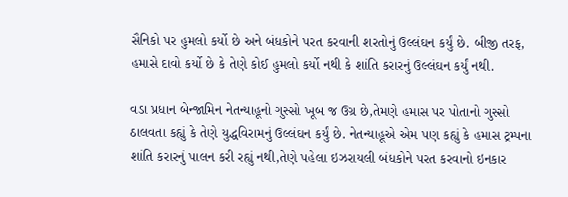સૈનિકો પર હુમલો કર્યો છે અને બંધકોને પરત કરવાની શરતોનું ઉલ્લંઘન કર્યું છે. બીજી તરફ, હમાસે દાવો કર્યો છે કે તેણે કોઈ હુમલો કર્યો નથી કે શાંતિ કરારનું ઉલ્લંઘન કર્યું નથી.

વડા પ્રધાન બેન્જામિન નેતન્યાહૂનો ગુસ્સો ખૂબ જ ઉગ્ર છે,તેમણે હમાસ પર પોતાનો ગુસ્સો ઠાલવતા કહ્યું કે તેણે યુદ્ધવિરામનું ઉલ્લંઘન કર્યું છે. નેતન્યાહૂએ એમ પણ કહ્યું કે હમાસ ટ્રમ્પના શાંતિ કરારનું પાલન કરી રહ્યું નથી,તેણે પહેલા ઇઝરાયલી બંધકોને પરત કરવાનો ઇનકાર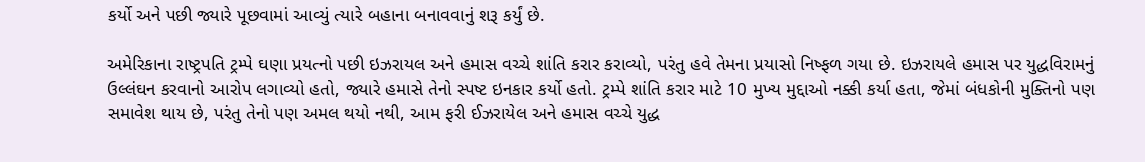કર્યો અને પછી જ્યારે પૂછવામાં આવ્યું ત્યારે બહાના બનાવવાનું શરૂ કર્યું છે.

અમેરિકાના રાષ્ટ્રપતિ ટ્રમ્પે ઘણા પ્રયત્નો પછી ઇઝરાયલ અને હમાસ વચ્ચે શાંતિ કરાર કરાવ્યો, પરંતુ હવે તેમના પ્રયાસો નિષ્ફળ ગયા છે. ઇઝરાયલે હમાસ પર યુદ્ધવિરામનું ઉલ્લંઘન કરવાનો આરોપ લગાવ્યો હતો, જ્યારે હમાસે તેનો સ્પષ્ટ ઇનકાર કર્યો હતો. ટ્રમ્પે શાંતિ કરાર માટે 10 મુખ્ય મુદ્દાઓ નક્કી કર્યા હતા, જેમાં બંધકોની મુક્તિનો પણ સમાવેશ થાય છે, પરંતુ તેનો પણ અમલ થયો નથી, આમ ફરી ઈઝરાયેલ અને હમાસ વચ્ચે યુદ્ધ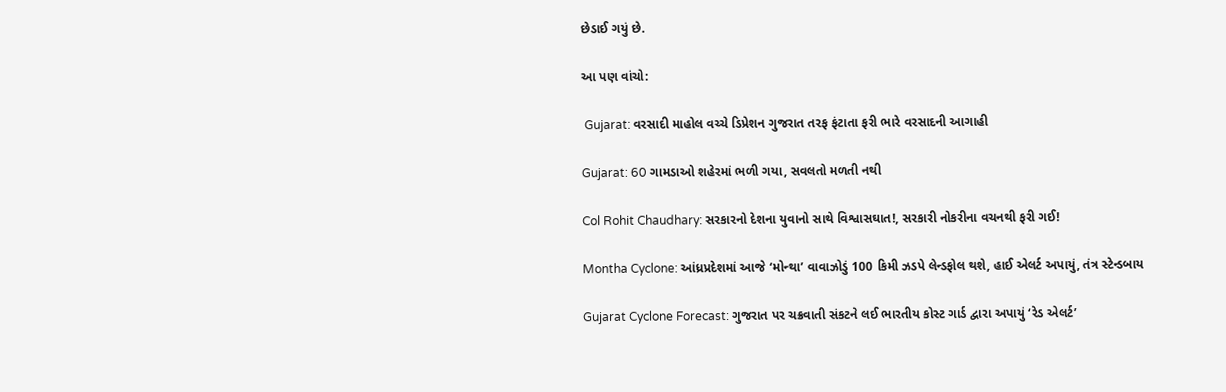છેડાઈ ગયું છે.

આ પણ વાંચો:

 Gujarat: વરસાદી માહોલ વચ્ચે ડિપ્રેશન ગુજરાત તરફ ફંટાતા ફરી ભારે વરસાદની આગાહી

Gujarat: 60 ગામડાઓ શહેરમાં ભળી ગયા, સવલતો મળતી નથી

Col Rohit Chaudhary: સરકારનો દેશના યુવાનો સાથે વિશ્વાસઘાત!, સરકારી નોકરીના વચનથી ફરી ગઈ!

Montha Cyclone: આંધ્રપ્રદેશમાં આજે ‘મોન્થા’ વાવાઝોડું 100 કિમી ઝડપે લેન્ડફોલ થશે, હાઈ એલર્ટ અપાયું, તંત્ર સ્ટેન્ડબાય

Gujarat Cyclone Forecast: ગુજરાત પર ચક્રવાતી સંકટને લઈ ભારતીય કોસ્ટ ગાર્ડ દ્વારા અપાયું ‘રેડ એલર્ટ’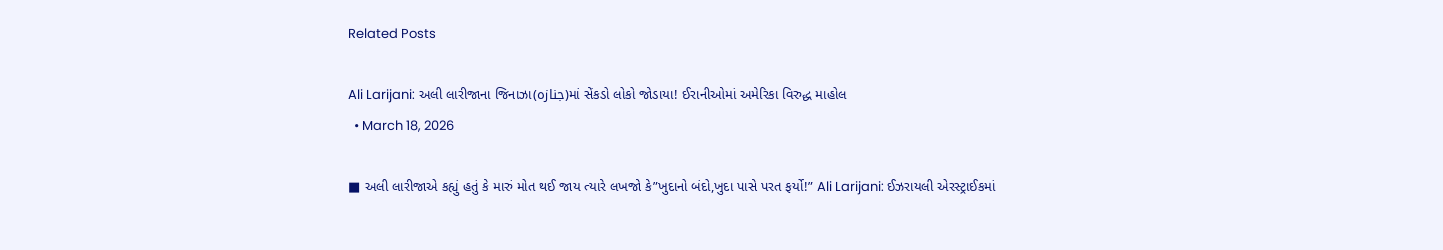Related Posts

Ali Larijani: અલી લારીજાના જિનાઝા(جنازہ)માં સેંકડો લોકો જોડાયા! ઈરાનીઓમાં અમેરિકા વિરુદ્ધ માહોલ
  • March 18, 2026

■ અલી લારીજાએ કહ્યું હતું કે મારું મોત થઈ જાય ત્યારે લખજો કે”ખુદાનો બંદો,ખુદા પાસે પરત ફર્યો!” Ali Larijani: ઈઝરાયલી એરસ્ટ્રાઈકમાં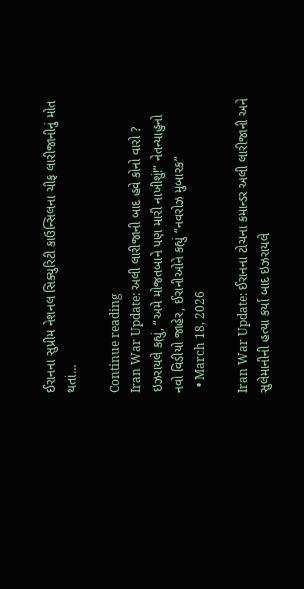ઈરાનના સુપ્રીમ નેશનલ સિક્યુરિટી કાઉન્સિલના ચીફ લારીજાનીનું મોત થતાં…

Continue reading
Iran War Update: અલી લારીજાની બાદ હવે કોનો વારો ? ઇઝરાયલે કહ્યું, “અમે મોજતબાને પણ મારી નાખીશું!” નેતન્યાહુનો નવો વિડીયો જાહેર, ઈરાનીઓને કહ્યું “નવરોઝ મુબારક”
  • March 18, 2026

Iran War Update: ઈરાનના ટોચના કમાન્ડર અલી લારીજાની અને સુલેમાનીની હત્યા કર્યા બાદ ઇઝરાયલે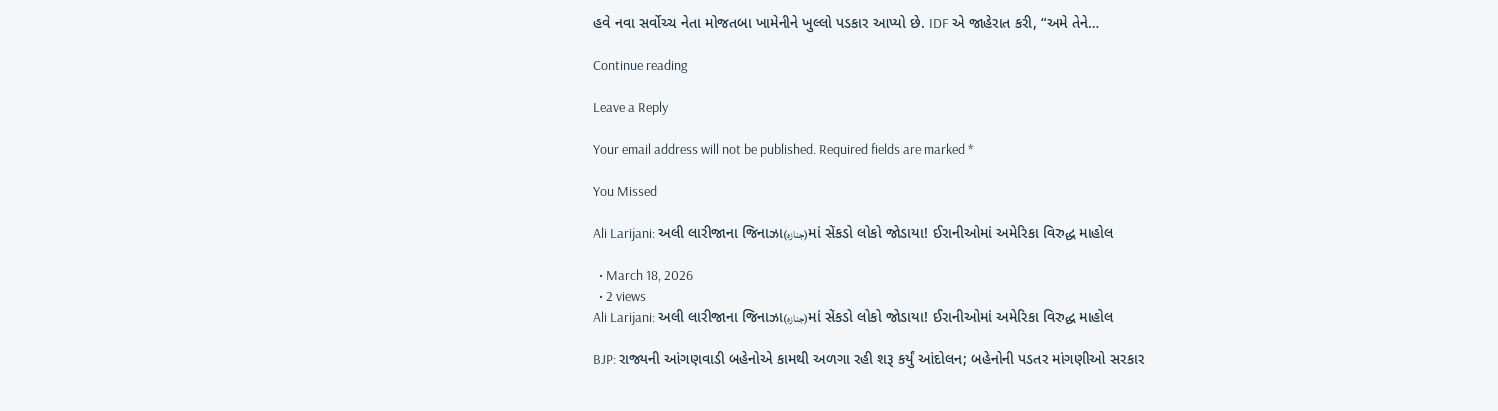હવે નવા સર્વોચ્ચ નેતા મોજતબા ખામેનીને ખુલ્લો પડકાર આપ્યો છે. IDF એ જાહેરાત કરી, “અમે તેને…

Continue reading

Leave a Reply

Your email address will not be published. Required fields are marked *

You Missed

Ali Larijani: અલી લારીજાના જિનાઝા(جنازہ)માં સેંકડો લોકો જોડાયા! ઈરાનીઓમાં અમેરિકા વિરુદ્ધ માહોલ

  • March 18, 2026
  • 2 views
Ali Larijani: અલી લારીજાના જિનાઝા(جنازہ)માં સેંકડો લોકો જોડાયા! ઈરાનીઓમાં અમેરિકા વિરુદ્ધ માહોલ

BJP: રાજ્યની આંગણવાડી બહેનોએ કામથી અળગા રહી શરૂ કર્યું આંદોલન; બહેનોની પડતર માંગણીઓ સરકાર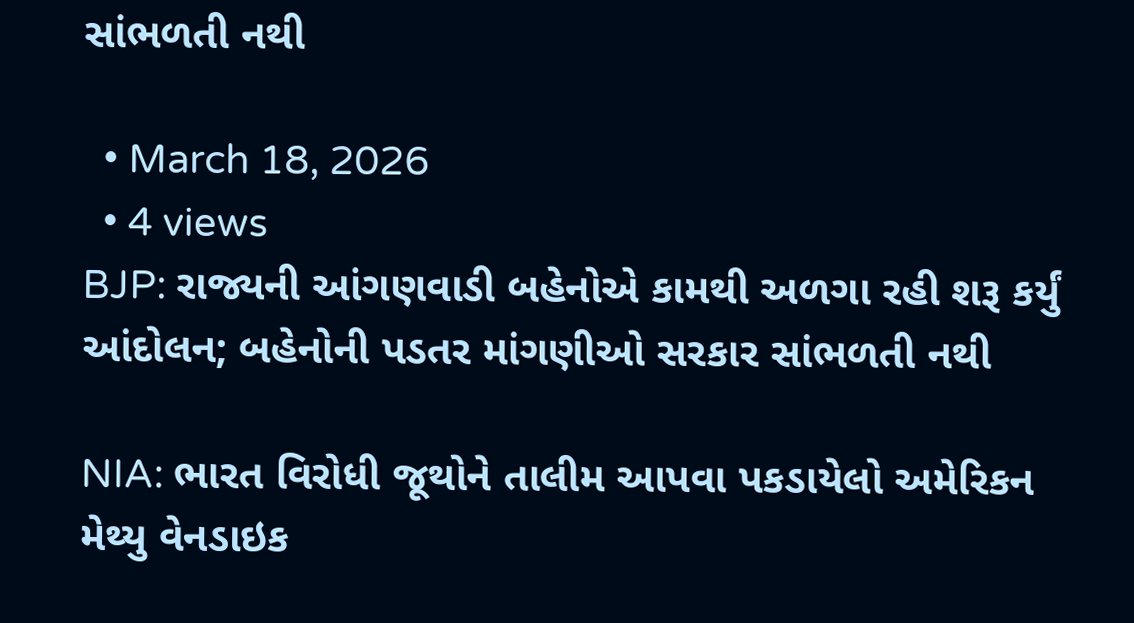સાંભળતી નથી

  • March 18, 2026
  • 4 views
BJP: રાજ્યની આંગણવાડી બહેનોએ કામથી અળગા રહી શરૂ કર્યું આંદોલન; બહેનોની પડતર માંગણીઓ સરકાર સાંભળતી નથી

NIA: ભારત વિરોધી જૂથોને તાલીમ આપવા પકડાયેલો અમેરિકન મેથ્યુ વેનડાઇક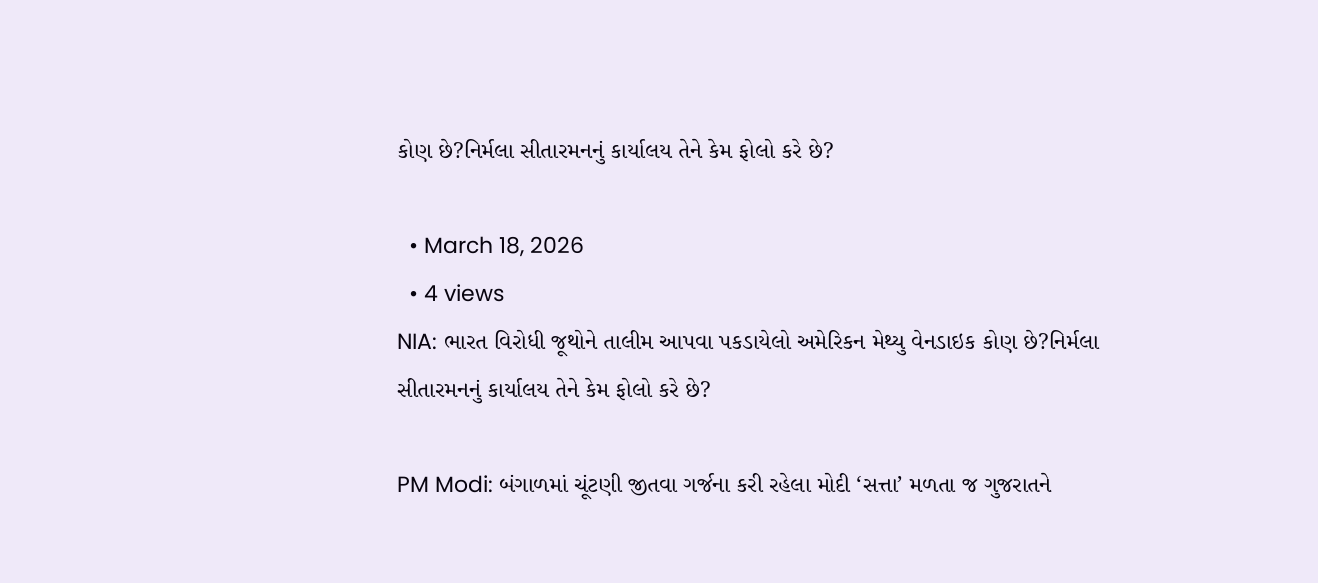કોણ છે?નિર્મલા સીતારમનનું કાર્યાલય તેને કેમ ફોલો કરે છે?

  • March 18, 2026
  • 4 views
NIA: ભારત વિરોધી જૂથોને તાલીમ આપવા પકડાયેલો અમેરિકન મેથ્યુ વેનડાઇક કોણ છે?નિર્મલા સીતારમનનું કાર્યાલય તેને કેમ ફોલો કરે છે?

PM Modi: બંગાળમાં ચૂંટણી જીતવા ગર્જના કરી રહેલા મોદી ‘સત્તા’ મળતા જ ગુજરાતને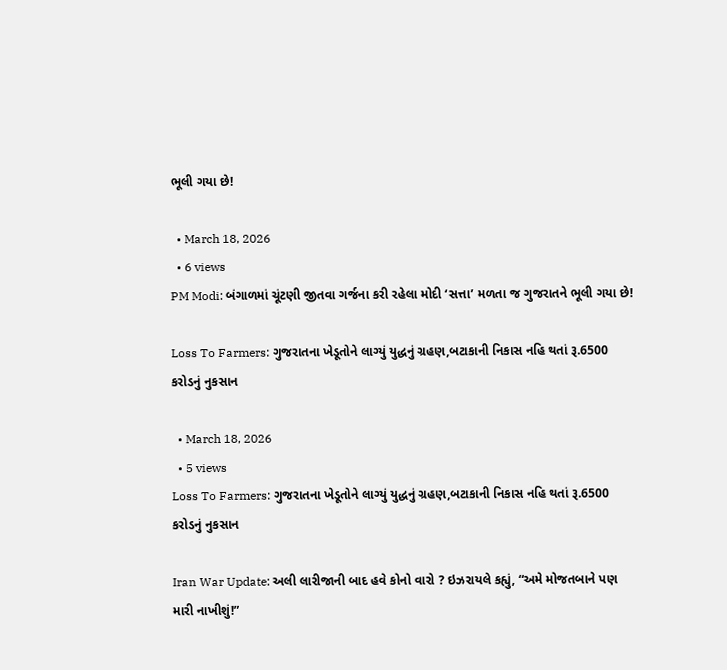ભૂલી ગયા છે!

  • March 18, 2026
  • 6 views
PM Modi: બંગાળમાં ચૂંટણી જીતવા ગર્જના કરી રહેલા મોદી ‘સત્તા’ મળતા જ ગુજરાતને ભૂલી ગયા છે!

Loss To Farmers: ગુજરાતના ખેડૂતોને લાગ્યું યુદ્ધનું ગ્રહણ,બટાકાની નિકાસ નહિ થતાં રૂ.6500 કરોડનું નુકસાન

  • March 18, 2026
  • 5 views
Loss To Farmers: ગુજરાતના ખેડૂતોને લાગ્યું યુદ્ધનું ગ્રહણ,બટાકાની નિકાસ નહિ થતાં રૂ.6500 કરોડનું નુકસાન

Iran War Update: અલી લારીજાની બાદ હવે કોનો વારો ? ઇઝરાયલે કહ્યું, “અમે મોજતબાને પણ મારી નાખીશું!”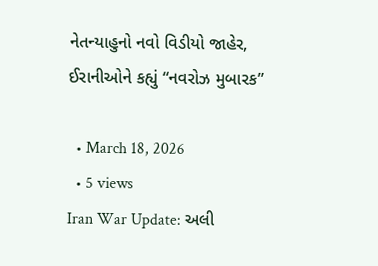નેતન્યાહુનો નવો વિડીયો જાહેર, ઈરાનીઓને કહ્યું “નવરોઝ મુબારક”

  • March 18, 2026
  • 5 views
Iran War Update: અલી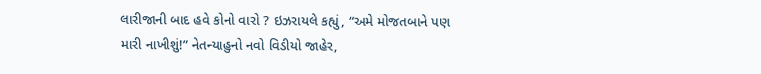લારીજાની બાદ હવે કોનો વારો ? ઇઝરાયલે કહ્યું, “અમે મોજતબાને પણ  મારી નાખીશું!” નેતન્યાહુનો નવો વિડીયો જાહેર,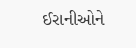ઈરાનીઓને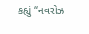કહ્યું “નવરોઝ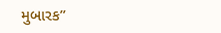મુબારક”